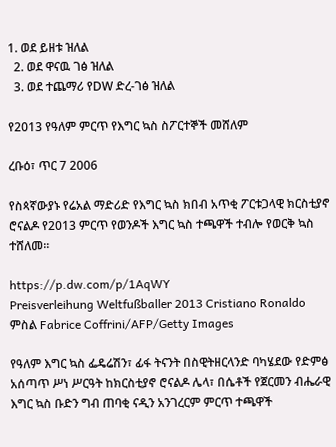1. ወደ ይዘቱ ዝለል
  2. ወደ ዋናዉ ገፅ ዝለል
  3. ወደ ተጨማሪ የDW ድረ-ገፅ ዝለል

የ2013 የዓለም ምርጥ የእግር ኳስ ስፖርተኞች መሸለም

ረቡዕ፣ ጥር 7 2006

የስጳኛውያኑ የሬአል ማድሪድ የእግር ኳስ ክበብ አጥቂ ፖርቱጋላዊ ክርስቲያኖ ሮናልዶ የ2013 ምርጥ የወንዶች እግር ኳስ ተጫዋች ተብሎ የወርቅ ኳስ ተሸለመ።

https://p.dw.com/p/1AqWY
Preisverleihung Weltfußballer 2013 Cristiano Ronaldo
ምስል Fabrice Coffrini/AFP/Getty Images

የዓለም እግር ኳስ ፌዴሬሽን፣ ፊፋ ትናንት በስዊትዘርላንድ ባካሄደው የድምፅ አሰጣጥ ሥነ ሥርዓት ከክርስቲያኖ ሮናልዶ ሌላ፣ በሴቶች የጀርመን ብሔራዊ እግር ኳስ ቡድን ግብ ጠባቂ ናዲን አንገረርም ምርጥ ተጫዋች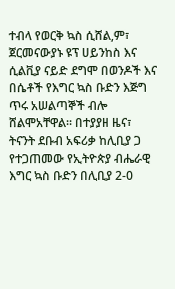ተብላ የወርቅ ኳስ ሲሸል,ም፣ ጀርመናውያኑ ዩፕ ሀይንከስ እና ሲልቪያ ናይድ ደግሞ በወንዶች እና በሴቶች የእግር ኳስ ቡድን እጅግ ጥሩ አሠልጣኞች ብሎ ሸልሞአቸዋል። በተያያዘ ዜና፣ ትናንት ደቡብ አፍሪቃ ከሊቢያ ጋ የተጋጠመው የኢትዮጵያ ብሔራዊ እግር ኳስ ቡድን በሊቢያ 2-0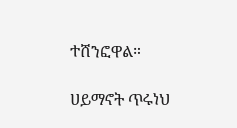ተሸንፎዋል።

ሀይማኖት ጥሩነህ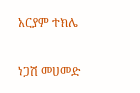አርያም ተክሌ

ነጋሽ መሀመድ